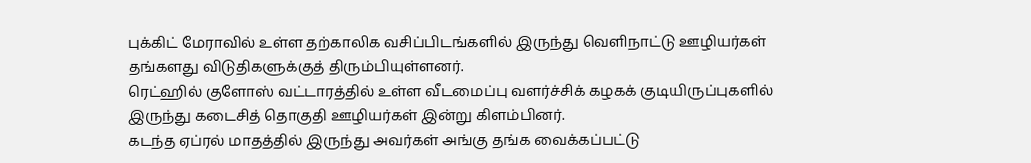புக்கிட் மேராவில் உள்ள தற்காலிக வசிப்பிடங்களில் இருந்து வெளிநாட்டு ஊழியர்கள் தங்களது விடுதிகளுக்குத் திரும்பியுள்ளனர்.
ரெட்ஹில் குளோஸ் வட்டாரத்தில் உள்ள வீடமைப்பு வளர்ச்சிக் கழகக் குடியிருப்புகளில் இருந்து கடைசித் தொகுதி ஊழியர்கள் இன்று கிளம்பினர்.
கடந்த ஏப்ரல் மாதத்தில் இருந்து அவர்கள் அங்கு தங்க வைக்கப்பட்டு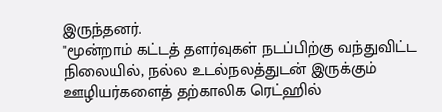இருந்தனர்.
"மூன்றாம் கட்டத் தளர்வுகள் நடப்பிற்கு வந்துவிட்ட நிலையில், நல்ல உடல்நலத்துடன் இருக்கும் ஊழியர்களைத் தற்காலிக ரெட்ஹில்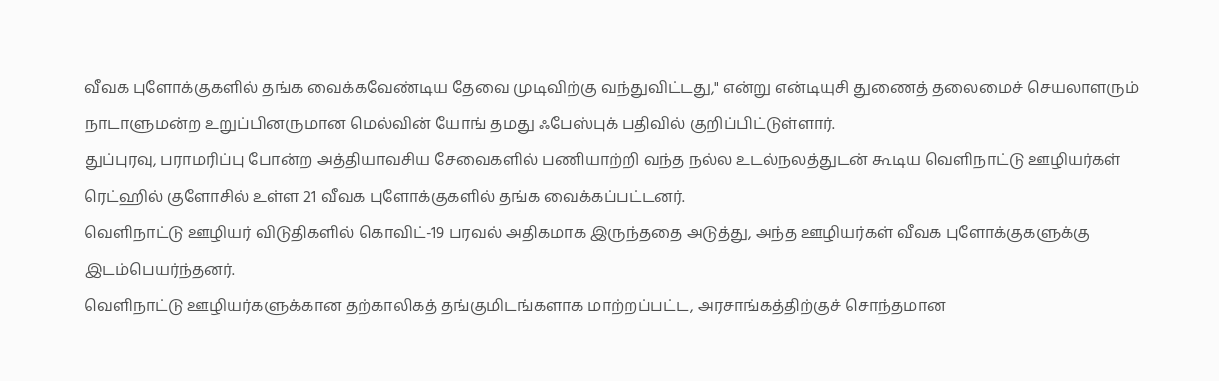வீவக புளோக்குகளில் தங்க வைக்கவேண்டிய தேவை முடிவிற்கு வந்துவிட்டது," என்று என்டியுசி துணைத் தலைமைச் செயலாளரும் நாடாளுமன்ற உறுப்பினருமான மெல்வின் யோங் தமது ஃபேஸ்புக் பதிவில் குறிப்பிட்டுள்ளார்.
துப்புரவு, பராமரிப்பு போன்ற அத்தியாவசிய சேவைகளில் பணியாற்றி வந்த நல்ல உடல்நலத்துடன் கூடிய வெளிநாட்டு ஊழியர்கள் ரெட்ஹில் குளோசில் உள்ள 21 வீவக புளோக்குகளில் தங்க வைக்கப்பட்டனர்.
வெளிநாட்டு ஊழியர் விடுதிகளில் கொவிட்-19 பரவல் அதிகமாக இருந்ததை அடுத்து, அந்த ஊழியர்கள் வீவக புளோக்குகளுக்கு இடம்பெயர்ந்தனர்.
வெளிநாட்டு ஊழியர்களுக்கான தற்காலிகத் தங்குமிடங்களாக மாற்றப்பட்ட, அரசாங்கத்திற்குச் சொந்தமான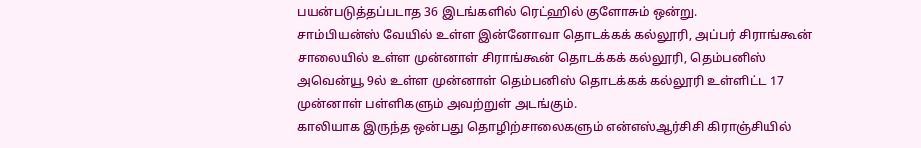பயன்படுத்தப்படாத 36 இடங்களில் ரெட்ஹில் குளோசும் ஒன்று.
சாம்பியன்ஸ் வேயில் உள்ள இன்னோவா தொடக்கக் கல்லூரி, அப்பர் சிராங்கூன் சாலையில் உள்ள முன்னாள் சிராங்கூன் தொடக்கக் கல்லூரி, தெம்பனிஸ் அவென்யூ 9ல் உள்ள முன்னாள் தெம்பனிஸ் தொடக்கக் கல்லூரி உள்ளிட்ட 17 முன்னாள் பள்ளிகளும் அவற்றுள் அடங்கும்.
காலியாக இருந்த ஒன்பது தொழிற்சாலைகளும் என்எஸ்ஆர்சிசி கிராஞ்சியில்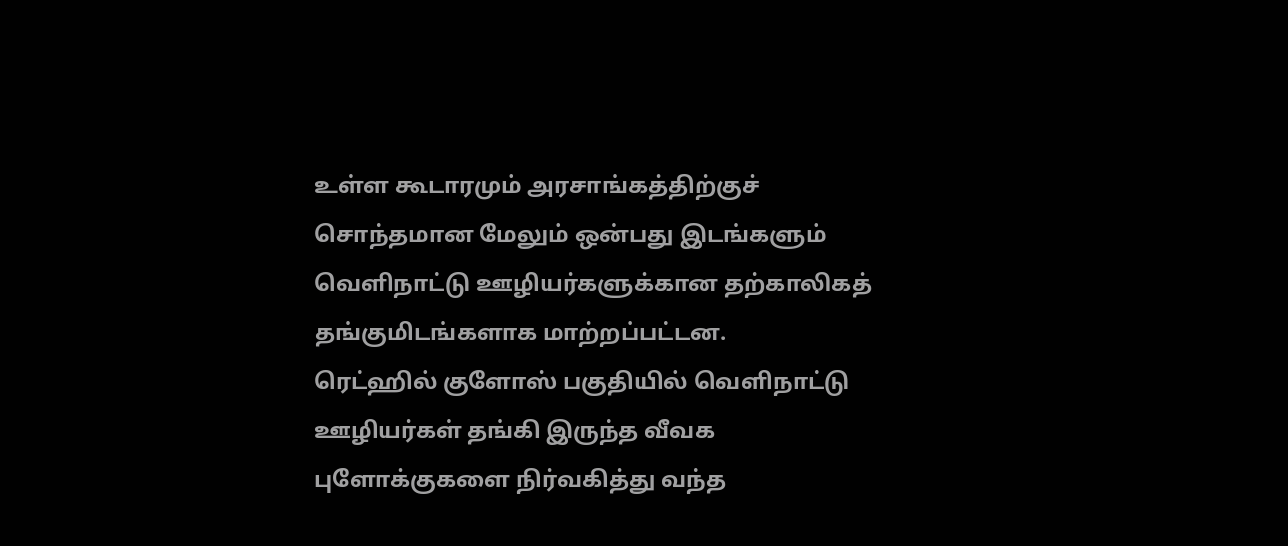உள்ள கூடாரமும் அரசாங்கத்திற்குச் சொந்தமான மேலும் ஒன்பது இடங்களும் வெளிநாட்டு ஊழியர்களுக்கான தற்காலிகத் தங்குமிடங்களாக மாற்றப்பட்டன.
ரெட்ஹில் குளோஸ் பகுதியில் வெளிநாட்டு ஊழியர்கள் தங்கி இருந்த வீவக புளோக்குகளை நிர்வகித்து வந்த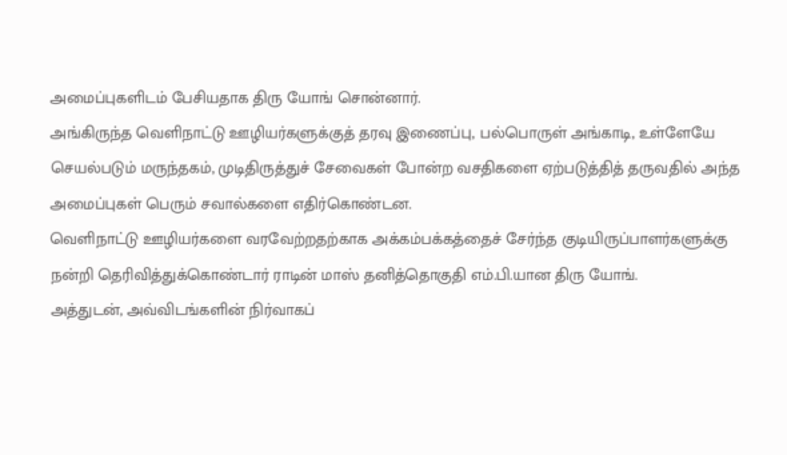அமைப்புகளிடம் பேசியதாக திரு யோங் சொன்னார்.
அங்கிருந்த வெளிநாட்டு ஊழியர்களுக்குத் தரவு இணைப்பு, பல்பொருள் அங்காடி, உள்ளேயே செயல்படும் மருந்தகம், முடிதிருத்துச் சேவைகள் போன்ற வசதிகளை ஏற்படுத்தித் தருவதில் அந்த அமைப்புகள் பெரும் சவால்களை எதிர்கொண்டன.
வெளிநாட்டு ஊழியர்களை வரவேற்றதற்காக அக்கம்பக்கத்தைச் சேர்ந்த குடியிருப்பாளர்களுக்கு நன்றி தெரிவித்துக்கொண்டார் ராடின் மாஸ் தனித்தொகுதி எம்.பி.யான திரு யோங்.
அத்துடன், அவ்விடங்களின் நிர்வாகப்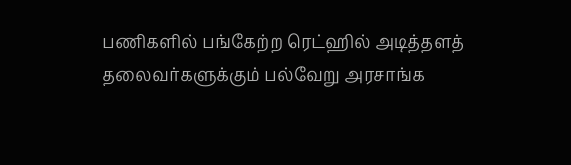பணிகளில் பங்கேற்ற ரெட்ஹில் அடித்தளத் தலைவர்களுக்கும் பல்வேறு அரசாங்க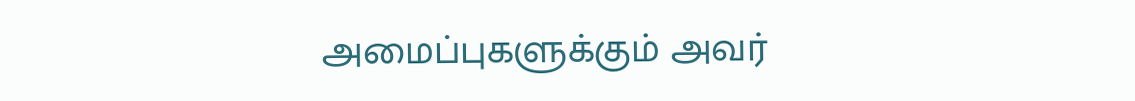அமைப்புகளுக்கும் அவர்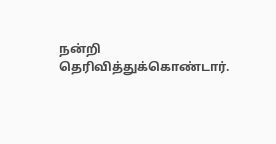நன்றி தெரிவித்துக்கொண்டார்.